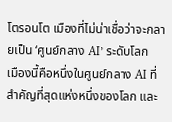โตรอนโต เมืองที่ไม่น่าเชื่อว่าจะกลายเป็น ‘ศูนย์กลาง AI’ ระดับโลก
เมืองนี้คือหนึ่งในศูนย์กลาง AI ที่สำคัญที่สุดแห่งหนึ่งของโลก และ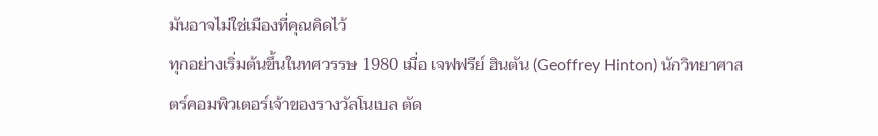มันอาจไม่ใช่เมืองที่คุณคิดไว้
ทุกอย่างเริ่มต้นขึ้นในทศวรรษ 1980 เมื่อ เจฟฟรีย์ ฮินตัน (Geoffrey Hinton) นักวิทยาศาสตร์คอมพิวเตอร์เจ้าของรางวัลโนเบล ตัด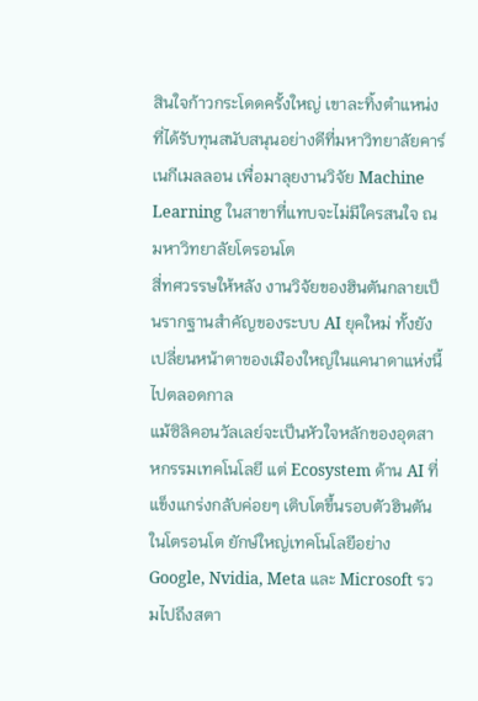สินใจก้าวกระโดดครั้งใหญ่ เขาละทิ้งตำแหน่งที่ได้รับทุนสนับสนุนอย่างดีที่มหาวิทยาลัยคาร์เนกีเมลลอน เพื่อมาลุยงานวิจัย Machine Learning ในสาขาที่แทบจะไม่มีใครสนใจ ณ มหาวิทยาลัยโตรอนโต
สี่ทศวรรษให้หลัง งานวิจัยของฮินตันกลายเป็นรากฐานสำคัญของระบบ AI ยุคใหม่ ทั้งยังเปลี่ยนหน้าตาของเมืองใหญ่ในแคนาดาแห่งนี้ไปตลอดกาล
แม้ซิลิคอนวัลเลย์จะเป็นหัวใจหลักของอุตสาหกรรมเทคโนโลยี แต่ Ecosystem ด้าน AI ที่แข็งแกร่งกลับค่อยๆ เติบโตขึ้นรอบตัวฮินตันในโตรอนโต ยักษ์ใหญ่เทคโนโลยีอย่าง Google, Nvidia, Meta และ Microsoft รวมไปถึงสตา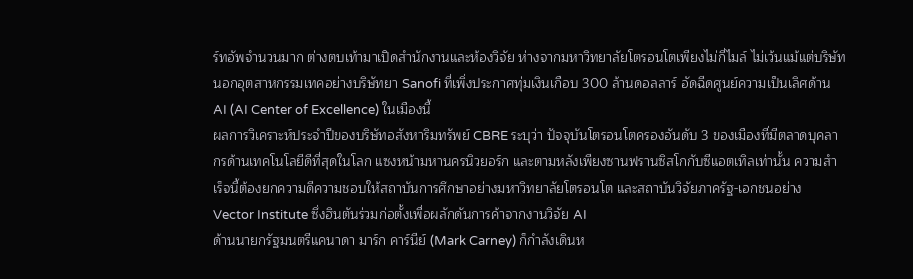ร์ทอัพจำนวนมาก ต่างตบเท้ามาเปิดสำนักงานและห้องวิจัย ห่างจากมหาวิทยาลัยโตรอนโตเพียงไม่กี่ไมล์ ไม่เว้นแม้แต่บริษัทนอกอุตสาหกรรมเทคอย่างบริษัทยา Sanofi ที่เพิ่งประกาศทุ่มเงินเกือบ 300 ล้านดอลลาร์ อัดฉีดศูนย์ความเป็นเลิศด้าน AI (AI Center of Excellence) ในเมืองนี้
ผลการวิเคราะห์ประจำปีของบริษัทอสังหาริมทรัพย์ CBRE ระบุว่า ปัจจุบันโตรอนโตครองอันดับ 3 ของเมืองที่มีตลาดบุคลากรด้านเทคโนโลยีดีที่สุดในโลก แซงหน้ามหานครนิวยอร์ก และตามหลังเพียงซานฟรานซิสโกกับซีแอตเทิลเท่านั้น ความสำเร็จนี้ต้องยกความดีความชอบให้สถาบันการศึกษาอย่างมหาวิทยาลัยโตรอนโต และสถาบันวิจัยภาครัฐ-เอกชนอย่าง Vector Institute ซึ่งฮินตันร่วมก่อตั้งเพื่อผลักดันการค้าจากงานวิจัย AI
ด้านนายกรัฐมนตรีแคนาดา มาร์ก คาร์นีย์ (Mark Carney) ก็กำลังเดินห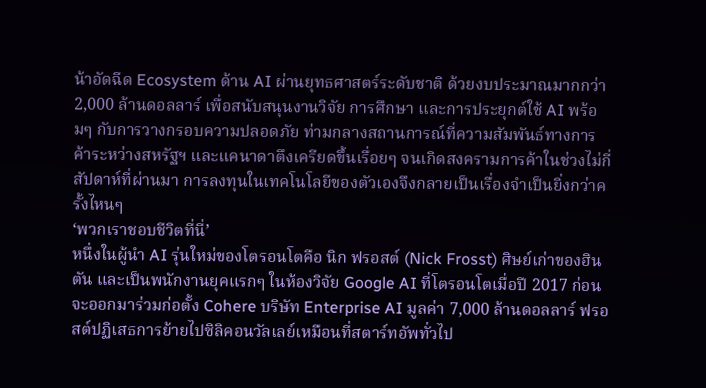น้าอัดฉีด Ecosystem ด้าน AI ผ่านยุทธศาสตร์ระดับชาติ ด้วยงบประมาณมากกว่า 2,000 ล้านดอลลาร์ เพื่อสนับสนุนงานวิจัย การศึกษา และการประยุกต์ใช้ AI พร้อมๆ กับการวางกรอบความปลอดภัย ท่ามกลางสถานการณ์ที่ความสัมพันธ์ทางการค้าระหว่างสหรัฐฯ และแคนาดาตึงเครียดขึ้นเรื่อยๆ จนเกิดสงครามการค้าในช่วงไม่กี่สัปดาห์ที่ผ่านมา การลงทุนในเทคโนโลยีของตัวเองจึงกลายเป็นเรื่องจำเป็นยิ่งกว่าครั้งไหนๆ
‘พวกเราชอบชีวิตที่นี่’
หนึ่งในผู้นำ AI รุ่นใหม่ของโตรอนโตคือ นิก ฟรอสต์ (Nick Frosst) ศิษย์เก่าของฮินตัน และเป็นพนักงานยุคแรกๆ ในห้องวิจัย Google AI ที่โตรอนโตเมื่อปี 2017 ก่อนจะออกมาร่วมก่อตั้ง Cohere บริษัท Enterprise AI มูลค่า 7,000 ล้านดอลลาร์ ฟรอสต์ปฏิเสธการย้ายไปซิลิคอนวัลเลย์เหมือนที่สตาร์ทอัพทั่วไป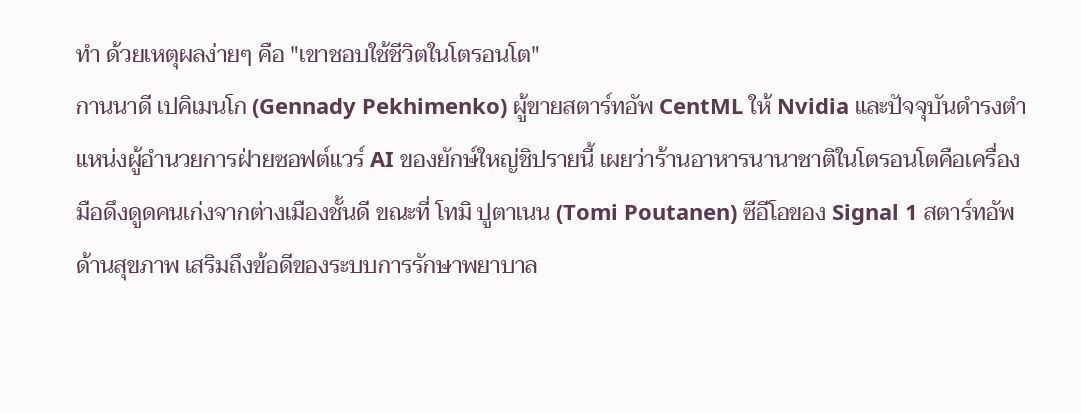ทำ ด้วยเหตุผลง่ายๆ คือ "เขาชอบใช้ชีวิตในโตรอนโต"
กานนาดี เปคิเมนโก (Gennady Pekhimenko) ผู้ขายสตาร์ทอัพ CentML ให้ Nvidia และปัจจุบันดำรงตำแหน่งผู้อำนวยการฝ่ายซอฟต์แวร์ AI ของยักษ์ใหญ่ชิปรายนี้ เผยว่าร้านอาหารนานาชาติในโตรอนโตคือเครื่องมือดึงดูดคนเก่งจากต่างเมืองชั้นดี ขณะที่ โทมิ ปูตาเนน (Tomi Poutanen) ซีอีโอของ Signal 1 สตาร์ทอัพด้านสุขภาพ เสริมถึงข้อดีของระบบการรักษาพยาบาล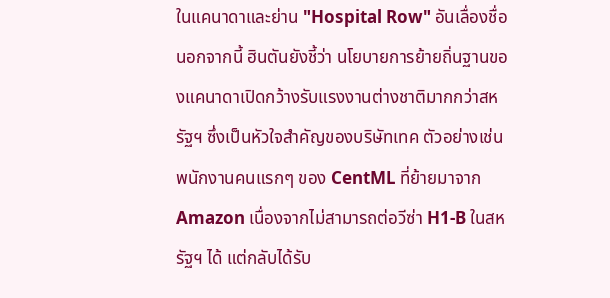ในแคนาดาและย่าน "Hospital Row" อันเลื่องชื่อ
นอกจากนี้ ฮินตันยังชี้ว่า นโยบายการย้ายถิ่นฐานของแคนาดาเปิดกว้างรับแรงงานต่างชาติมากกว่าสหรัฐฯ ซึ่งเป็นหัวใจสำคัญของบริษัทเทค ตัวอย่างเช่น พนักงานคนแรกๆ ของ CentML ที่ย้ายมาจาก Amazon เนื่องจากไม่สามารถต่อวีซ่า H1-B ในสหรัฐฯ ได้ แต่กลับได้รับ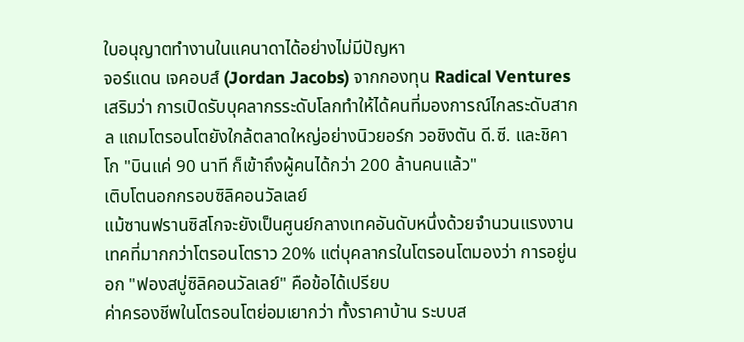ใบอนุญาตทำงานในแคนาดาได้อย่างไม่มีปัญหา
จอร์แดน เจคอบส์ (Jordan Jacobs) จากกองทุน Radical Ventures เสริมว่า การเปิดรับบุคลากรระดับโลกทำให้ได้คนที่มองการณ์ไกลระดับสากล แถมโตรอนโตยังใกล้ตลาดใหญ่อย่างนิวยอร์ก วอชิงตัน ดี.ซี. และชิคาโก "บินแค่ 90 นาที ก็เข้าถึงผู้คนได้กว่า 200 ล้านคนแล้ว"
เติบโตนอกกรอบซิลิคอนวัลเลย์
แม้ซานฟรานซิสโกจะยังเป็นศูนย์กลางเทคอันดับหนึ่งด้วยจำนวนแรงงานเทคที่มากกว่าโตรอนโตราว 20% แต่บุคลากรในโตรอนโตมองว่า การอยู่นอก "ฟองสบู่ซิลิคอนวัลเลย์" คือข้อได้เปรียบ
ค่าครองชีพในโตรอนโตย่อมเยากว่า ทั้งราคาบ้าน ระบบส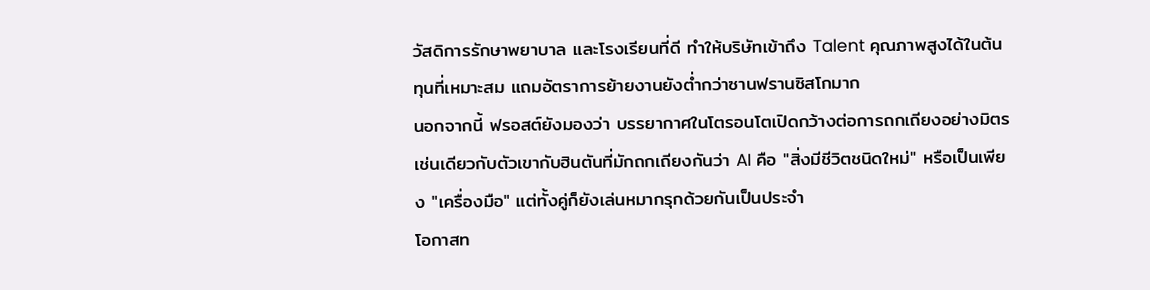วัสดิการรักษาพยาบาล และโรงเรียนที่ดี ทำให้บริษัทเข้าถึง Talent คุณภาพสูงได้ในต้นทุนที่เหมาะสม แถมอัตราการย้ายงานยังต่ำกว่าซานฟรานซิสโกมาก
นอกจากนี้ ฟรอสต์ยังมองว่า บรรยากาศในโตรอนโตเปิดกว้างต่อการถกเถียงอย่างมิตร เช่นเดียวกับตัวเขากับฮินตันที่มักถกเถียงกันว่า AI คือ "สิ่งมีชีวิตชนิดใหม่" หรือเป็นเพียง "เครื่องมือ" แต่ทั้งคู่ก็ยังเล่นหมากรุกด้วยกันเป็นประจำ
โอกาสท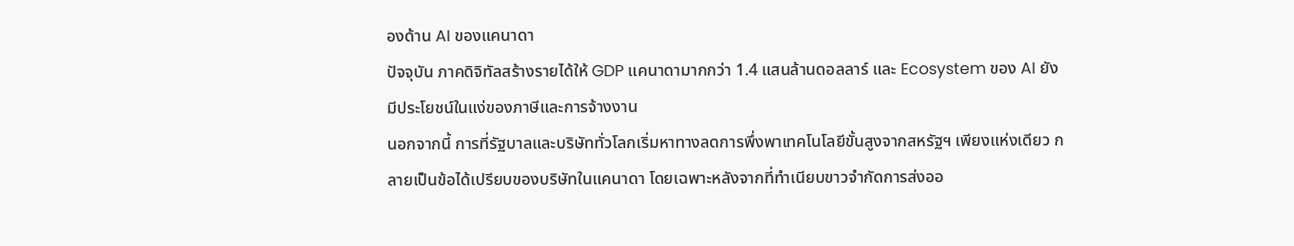องด้าน AI ของแคนาดา
ปัจจุบัน ภาคดิจิทัลสร้างรายได้ให้ GDP แคนาดามากกว่า 1.4 แสนล้านดอลลาร์ และ Ecosystem ของ AI ยังมีประโยชน์ในแง่ของภาษีและการจ้างงาน
นอกจากนี้ การที่รัฐบาลและบริษัททั่วโลกเริ่มหาทางลดการพึ่งพาเทคโนโลยีขั้นสูงจากสหรัฐฯ เพียงแห่งเดียว กลายเป็นข้อได้เปรียบของบริษัทในแคนาดา โดยเฉพาะหลังจากที่ทำเนียบขาวจำกัดการส่งออ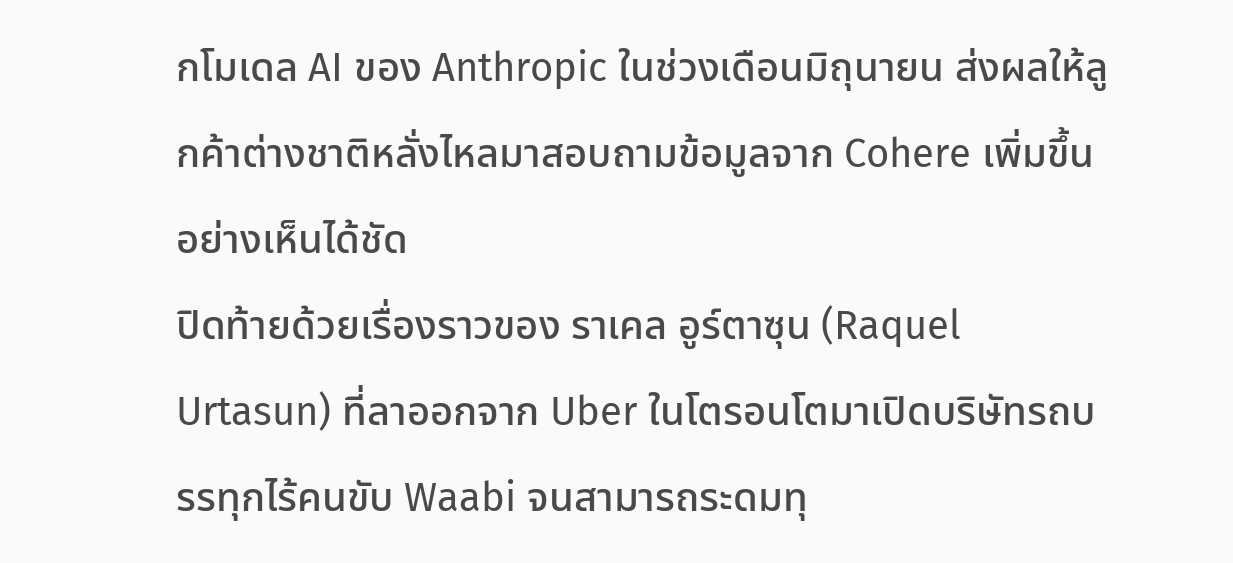กโมเดล AI ของ Anthropic ในช่วงเดือนมิถุนายน ส่งผลให้ลูกค้าต่างชาติหลั่งไหลมาสอบถามข้อมูลจาก Cohere เพิ่มขึ้นอย่างเห็นได้ชัด
ปิดท้ายด้วยเรื่องราวของ ราเคล อูร์ตาซุน (Raquel Urtasun) ที่ลาออกจาก Uber ในโตรอนโตมาเปิดบริษัทรถบรรทุกไร้คนขับ Waabi จนสามารถระดมทุ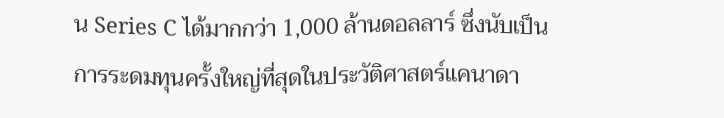น Series C ได้มากกว่า 1,000 ล้านดอลลาร์ ซึ่งนับเป็นการระดมทุนครั้งใหญ่ที่สุดในประวัติศาสตร์แคนาดา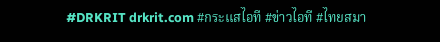#DRKRIT drkrit.com #กระแสไอที #ข่าวไอที #ไทยสมา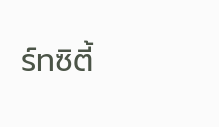ร์ทซิตี้